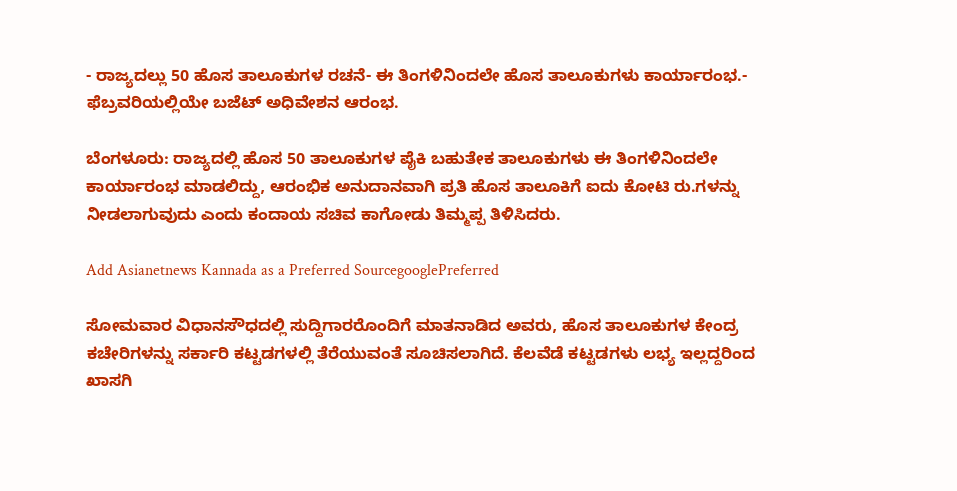- ರಾಜ್ಯದಲ್ಲು 50 ಹೊಸ ತಾಲೂಕುಗಳ ರಚನೆ- ಈ ತಿಂಗಳಿನಿಂದಲೇ ಹೊಸ ತಾಲೂಕುಗಳು ಕಾರ್ಯಾರಂಭ.- ಫೆಬ್ರವರಿಯಲ್ಲಿಯೇ ಬಜೆಟ್ ಅಧಿವೇಶನ ಆರಂಭ.

ಬೆಂಗಳೂರು: ರಾಜ್ಯದಲ್ಲಿ ಹೊಸ 50 ತಾಲೂಕುಗಳ ಪೈಕಿ ಬಹುತೇಕ ತಾಲೂಕುಗಳು ಈ ತಿಂಗಳಿನಿಂದಲೇ ಕಾರ್ಯಾರಂಭ ಮಾಡಲಿದ್ದು, ಆರಂಭಿಕ ಅನುದಾನವಾಗಿ ಪ್ರತಿ ಹೊಸ ತಾಲೂಕಿಗೆ ಐದು ಕೋಟಿ ರು.ಗಳನ್ನು ನೀಡಲಾಗುವುದು ಎಂದು ಕಂದಾಯ ಸಚಿವ ಕಾಗೋಡು ತಿಮ್ಮಪ್ಪ ತಿಳಿಸಿದರು.

Add Asianetnews Kannada as a Preferred SourcegooglePreferred

ಸೋಮವಾರ ವಿಧಾನಸೌಧದಲ್ಲಿ ಸುದ್ದಿಗಾರರೊಂದಿಗೆ ಮಾತನಾಡಿದ ಅವರು, ಹೊಸ ತಾಲೂಕುಗಳ ಕೇಂದ್ರ ಕಚೇರಿಗಳನ್ನು ಸರ್ಕಾರಿ ಕಟ್ಟಡಗಳಲ್ಲಿ ತೆರೆಯುವಂತೆ ಸೂಚಿಸಲಾಗಿದೆ. ಕೆಲವೆಡೆ ಕಟ್ಟಡಗಳು ಲಭ್ಯ ಇಲ್ಲದ್ದರಿಂದ ಖಾಸಗಿ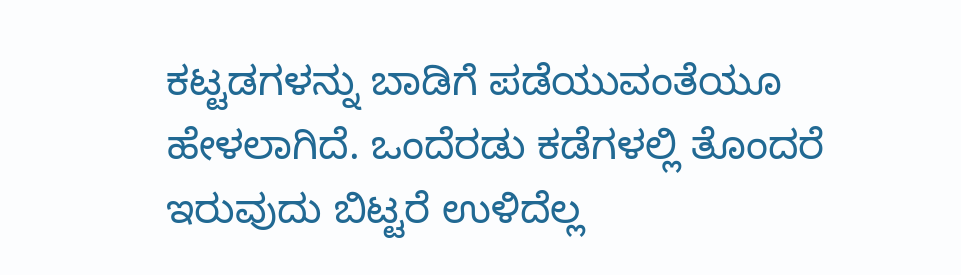ಕಟ್ಟಡಗಳನ್ನು ಬಾಡಿಗೆ ಪಡೆಯುವಂತೆಯೂ ಹೇಳಲಾಗಿದೆ. ಒಂದೆರಡು ಕಡೆಗಳಲ್ಲಿ ತೊಂದರೆ ಇರುವುದು ಬಿಟ್ಟರೆ ಉಳಿದೆಲ್ಲ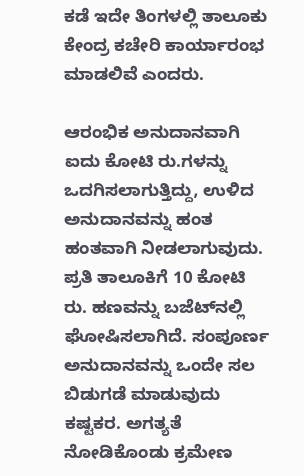ಕಡೆ ಇದೇ ತಿಂಗಳಲ್ಲಿ ತಾಲೂಕು ಕೇಂದ್ರ ಕಚೇರಿ ಕಾರ್ಯಾರಂಭ ಮಾಡಲಿವೆ ಎಂದರು.

ಆರಂಭಿಕ ಅನುದಾನವಾಗಿ ಐದು ಕೋಟಿ ರು.ಗಳನ್ನು ಒದಗಿಸಲಾಗುತ್ತಿದ್ದು, ಉಳಿದ ಅನುದಾನವನ್ನು ಹಂತ ಹಂತವಾಗಿ ನೀಡಲಾಗುವುದು. ಪ್ರತಿ ತಾಲೂಕಿಗೆ 10 ಕೋಟಿ ರು. ಹಣವನ್ನು ಬಜೆಟ್‌ನಲ್ಲಿ ಘೋಷಿಸಲಾಗಿದೆ. ಸಂಪೂರ್ಣ ಅನುದಾನವನ್ನು ಒಂದೇ ಸಲ ಬಿಡುಗಡೆ ಮಾಡುವುದು ಕಷ್ಟಕರ. ಅಗತ್ಯತೆ ನೋಡಿಕೊಂಡು ಕ್ರಮೇಣ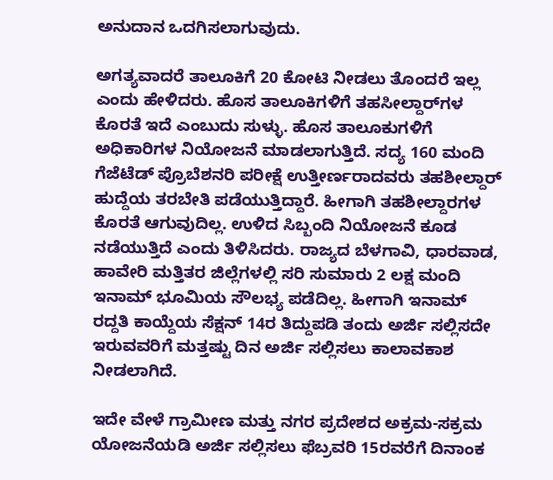ಅನುದಾನ ಒದಗಿಸಲಾಗುವುದು.

ಅಗತ್ಯವಾದರೆ ತಾಲೂಕಿಗೆ 20 ಕೋಟಿ ನೀಡಲು ತೊಂದರೆ ಇಲ್ಲ ಎಂದು ಹೇಳಿದರು. ಹೊಸ ತಾಲೂಕಿಗಳಿಗೆ ತಹಸೀಲ್ದಾರ್‌ಗಳ ಕೊರತೆ ಇದೆ ಎಂಬುದು ಸುಳ್ಳು. ಹೊಸ ತಾಲೂಕುಗಳಿಗೆ ಅಧಿಕಾರಿಗಳ ನಿಯೋಜನೆ ಮಾಡಲಾಗುತ್ತಿದೆ. ಸದ್ಯ 160 ಮಂದಿ ಗೆಜೆಟೆಡ್ ಪ್ರೊಬೆಶನರಿ ಪರೀಕ್ಷೆ ಉತ್ತೀರ್ಣರಾದವರು ತಹಶೀಲ್ದಾರ್ ಹುದ್ದೆಯ ತರಬೇತಿ ಪಡೆಯುತ್ತಿದ್ದಾರೆ. ಹೀಗಾಗಿ ತಹಶೀಲ್ದಾರಗಳ ಕೊರತೆ ಆಗುವುದಿಲ್ಲ. ಉಳಿದ ಸಿಬ್ಬಂದಿ ನಿಯೋಜನೆ ಕೂಡ ನಡೆಯುತ್ತಿದೆ ಎಂದು ತಿಳಿಸಿದರು. ರಾಜ್ಯದ ಬೆಳಗಾವಿ, ಧಾರವಾಡ, ಹಾವೇರಿ ಮತ್ತಿತರ ಜಿಲ್ಲೆಗಳಲ್ಲಿ ಸರಿ ಸುಮಾರು 2 ಲಕ್ಷ ಮಂದಿ ಇನಾಮ್ ಭೂಮಿಯ ಸೌಲಭ್ಯ ಪಡೆದಿಲ್ಲ. ಹೀಗಾಗಿ ಇನಾಮ್ ರದ್ದತಿ ಕಾಯ್ದೆಯ ಸೆಕ್ಷನ್ 14ರ ತಿದ್ದುಪಡಿ ತಂದು ಅರ್ಜಿ ಸಲ್ಲಿಸದೇ ಇರುವವರಿಗೆ ಮತ್ತಷ್ಟು ದಿನ ಅರ್ಜಿ ಸಲ್ಲಿಸಲು ಕಾಲಾವಕಾಶ ನೀಡಲಾಗಿದೆ.

ಇದೇ ವೇಳೆ ಗ್ರಾಮೀಣ ಮತ್ತು ನಗರ ಪ್ರದೇಶದ ಅಕ್ರಮ-ಸಕ್ರಮ ಯೋಜನೆಯಡಿ ಅರ್ಜಿ ಸಲ್ಲಿಸಲು ಫೆಬ್ರವರಿ 15ರವರೆಗೆ ದಿನಾಂಕ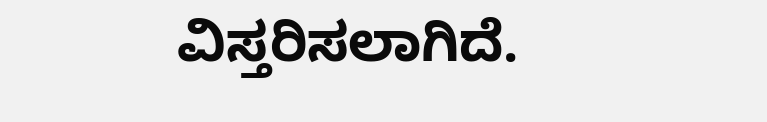ವಿಸ್ತರಿಸಲಾಗಿದೆ.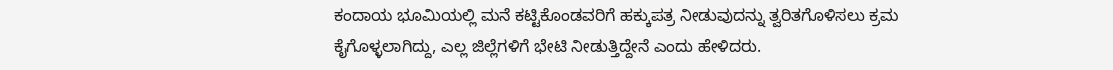ಕಂದಾಯ ಭೂಮಿಯಲ್ಲಿ ಮನೆ ಕಟ್ಟಿಕೊಂಡವರಿಗೆ ಹಕ್ಕುಪತ್ರ ನೀಡುವುದನ್ನು ತ್ವರಿತಗೊಳಿಸಲು ಕ್ರಮ ಕೈಗೊಳ್ಳಲಾಗಿದ್ದು, ಎಲ್ಲ ಜಿಲ್ಲೆಗಳಿಗೆ ಭೇಟಿ ನೀಡುತ್ತಿದ್ದೇನೆ ಎಂದು ಹೇಳಿದರು.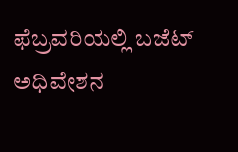ಫೆಬ್ರವರಿಯಲ್ಲಿ ಬಜೆಟ್ ಅಧಿವೇಶನ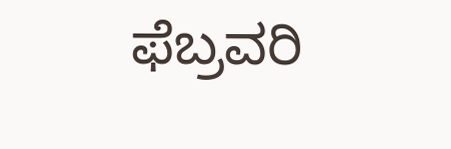ಫೆಬ್ರವರಿ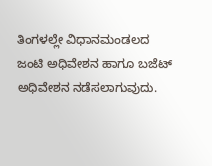ತಿಂಗಳಲ್ಲೇ ವಿಧಾನಮಂಡಲದ ಜಂಟಿ ಅಧಿವೇಶನ ಹಾಗೂ ಬಜೆಟ್ ಅಧಿವೇಶನ ನಡೆಸಲಾಗುವುದು.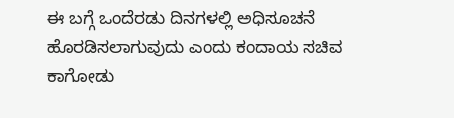ಈ ಬಗ್ಗೆ ಒಂದೆರಡು ದಿನಗಳಲ್ಲಿ ಅಧಿಸೂಚನೆ ಹೊರಡಿಸಲಾಗುವುದು ಎಂದು ಕಂದಾಯ ಸಚಿವ ಕಾಗೋಡು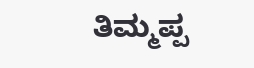ತಿಮ್ಮಪ್ಪ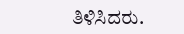ತಿಳಿಸಿದರು.